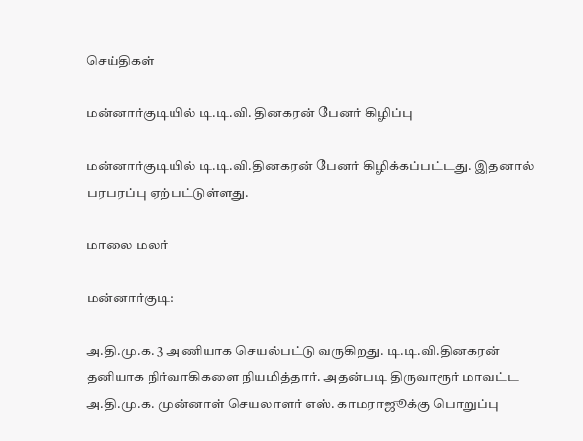செய்திகள்

மன்னார்குடியில் டி.டி.வி. தினகரன் பேனர் கிழிப்பு

மன்னார்குடியில் டி.டி.வி.தினகரன் பேனர் கிழிக்கப்பட்டது. இதனால் பரபரப்பு ஏற்பட்டுள்ளது.

மாலை மலர்

மன்னார்குடி:

அ.தி.மு.க. 3 அணியாக செயல்பட்டு வருகிறது. டி.டி.வி.தினகரன் தனியாக நிர்வாகிகளை நியமித்தார். அதன்படி திருவாரூர் மாவட்ட அ.தி.மு.க. முன்னாள் செயலாளர் எஸ். காமராஜூக்கு பொறுப்பு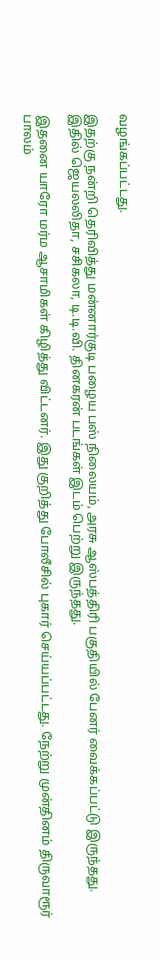வழங்கப்பட்டது.

இதற்கு நன்றி தெரிவித்து மன்னார்குடி பழைய பஸ் நிலையம், அரசு ஆஸ்பத்திரி பகுதியில் பேனர் வைக்கப்பட்டு இருந்தது. இதில் ஜெயலலிதா, சசிகலா, டி.டி.வி. தினகரன் படங்கள் இடம் பெற்று இருந்தது.

இதனை யாரோ மர்ம ஆசாமிகள் கிழித்து விட்டனர். இது குறித்து போலீசில் புகார் செய்யப்பட்டது. நேற்று முன்தினம் திருவாரூர் பாலம்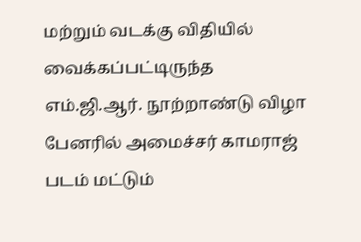மற்றும் வடக்கு விதியில் வைக்கப்பட்டிருந்த எம்.ஜி.ஆர். நூற்றாண்டு விழா பேனரில் அமைச்சர் காமராஜ் படம் மட்டும்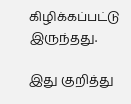கிழிக்கப்பட்டு இருந்தது.

இது குறித்து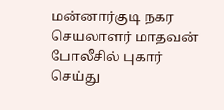மன்னார்குடி நகர செயலாளர் மாதவன் போலீசில் புகார் செய்து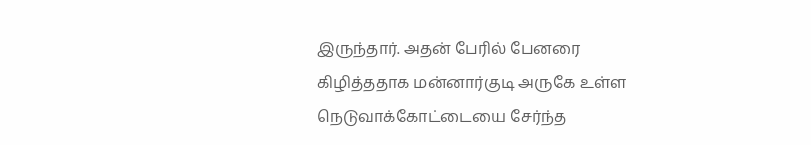இருந்தார். அதன் பேரில் பேனரை கிழித்ததாக மன்னார்குடி அருகே உள்ள நெடுவாக்கோட்டையை சேர்ந்த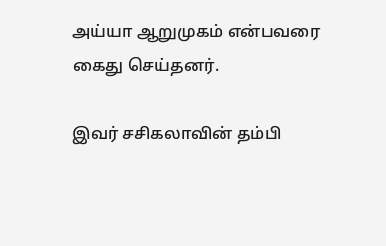அய்யா ஆறுமுகம் என்பவரை கைது செய்தனர்.

இவர் சசிகலாவின் தம்பி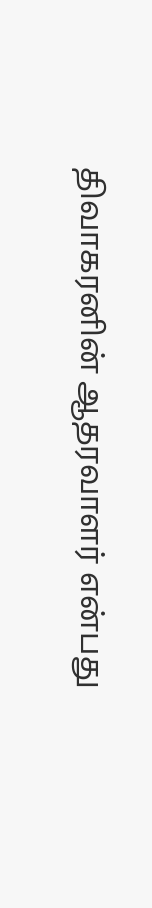திவாகரனின் ஆதரவாளர் என்பது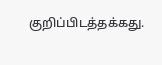குறிப்பிடத்தக்கது.